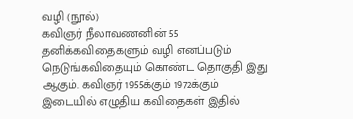வழி (நூல்)
கவிஞர் நீலாவணனின் 55 தனிக்கவிதைகளும் வழி எனப்படும் நெடுங்கவிதையும் கொண்ட தொகுதி இது ஆகும். கவிஞர் 1955க்கும் 1972க்கும் இடையில் எழுதிய கவிதைகள் இதில்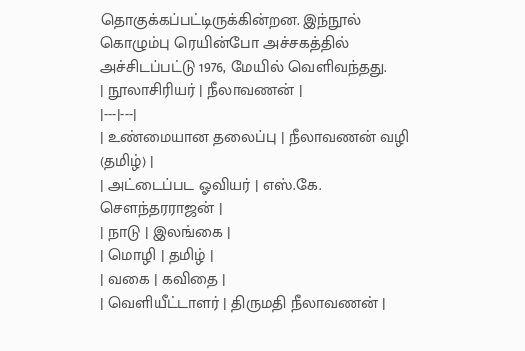தொகுக்கப்பட்டிருக்கின்றன. இந்நூல் கொழும்பு ரெயின்போ அச்சகத்தில் அச்சிடப்பட்டு 1976, மேயில் வெளிவந்தது.
| நூலாசிரியர் | நீலாவணன் |
|---|---|
| உண்மையான தலைப்பு | நீலாவணன் வழி (தமிழ்) |
| அட்டைப்பட ஓவியர் | எஸ்.கே. சௌந்தரராஜன் |
| நாடு | இலங்கை |
| மொழி | தமிழ் |
| வகை | கவிதை |
| வெளியீட்டாளர் | திருமதி நீலாவணன் |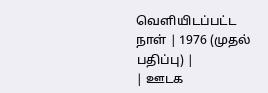வெளியிடப்பட்ட நாள் | 1976 (முதல் பதிப்பு) |
| ஊடக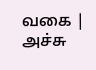வகை | அச்சு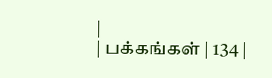|
| பக்கங்கள் | 134 |